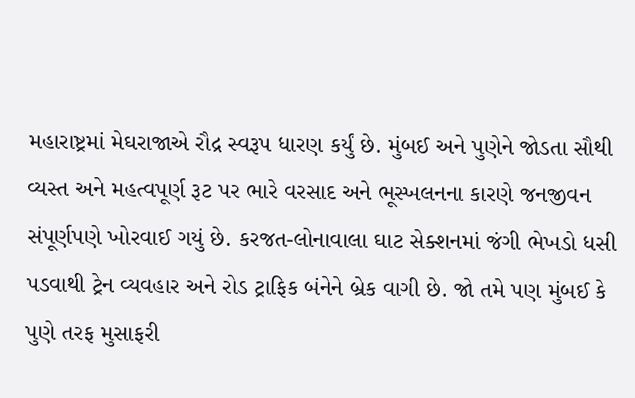મહારાષ્ટ્રમાં મેઘરાજાએ રૌદ્ર સ્વરૂપ ધારણ કર્યું છે. મુંબઈ અને પુણેને જોડતા સૌથી વ્યસ્ત અને મહત્વપૂર્ણ રૂટ પર ભારે વરસાદ અને ભૂસ્ખલનના કારણે જનજીવન સંપૂર્ણપણે ખોરવાઈ ગયું છે. કરજત-લોનાવાલા ઘાટ સેક્શનમાં જંગી ભેખડો ધસી પડવાથી ટ્રેન વ્યવહાર અને રોડ ટ્રાફિક બંનેને બ્રેક વાગી છે. જો તમે પણ મુંબઈ કે પુણે તરફ મુસાફરી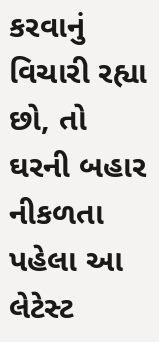કરવાનું વિચારી રહ્યા છો, તો ઘરની બહાર નીકળતા પહેલા આ લેટેસ્ટ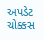અપડેટ ચોક્કસ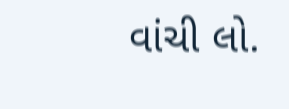વાંચી લો.